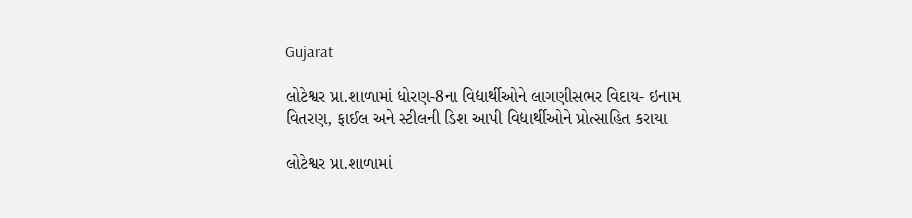Gujarat

લોટેશ્વર પ્રા.શાળામાં ધોરણ-8ના વિદ્યાર્થીઓને લાગણીસભર વિદાય- ઇનામ વિતરણ, ફાઈલ અને સ્ટીલની ડિશ આપી વિદ્યાર્થીઓને પ્રોત્સાહિત કરાયા

લોટેશ્વર પ્રા.શાળામાં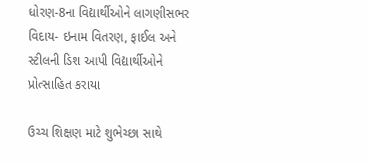ધોરણ-8ના વિદ્યાર્થીઓને લાગણીસભર વિદાય- ઇનામ વિતરણ, ફાઈલ અને સ્ટીલની ડિશ આપી વિદ્યાર્થીઓને પ્રોત્સાહિત કરાયા

ઉચ્ચ શિક્ષણ માટે શુભેચ્છા સાથે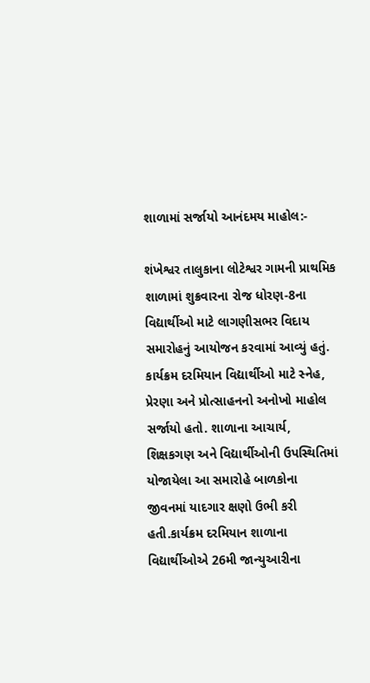શાળામાં સર્જાયો આનંદમય માહોલ:-

શંખેશ્વર તાલુકાના લોટેશ્વર ગામની પ્રાથમિક શાળામાં શુક્રવારના રોજ ધોરણ-8ના વિદ્યાર્થીઓ માટે લાગણીસભર વિદાય સમારોહનું આયોજન કરવામાં આવ્યું હતું. કાર્યક્રમ દરમિયાન વિદ્યાર્થીઓ માટે સ્નેહ, પ્રેરણા અને પ્રોત્સાહનનો અનોખો માહોલ સર્જાયો હતો. શાળાના આચાર્ય, શિક્ષકગણ અને વિદ્યાર્થીઓની ઉપસ્થિતિમાં યોજાયેલા આ સમારોહે બાળકોના જીવનમાં યાદગાર ક્ષણો ઉભી કરી હતી.કાર્યક્રમ દરમિયાન શાળાના વિદ્યાર્થીઓએ 26મી જાન્યુઆરીના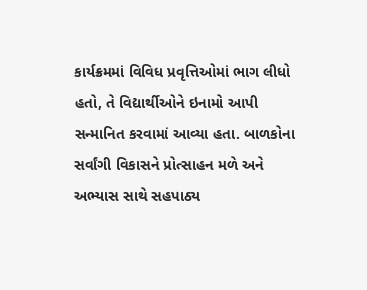કાર્યક્રમમાં વિવિધ પ્રવૃત્તિઓમાં ભાગ લીધો હતો, તે વિદ્યાર્થીઓને ઇનામો આપી સન્માનિત કરવામાં આવ્યા હતા. બાળકોના સર્વાંગી વિકાસને પ્રોત્સાહન મળે અને અભ્યાસ સાથે સહપાઠ્ય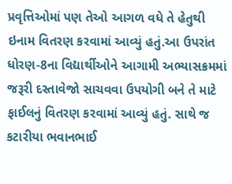પ્રવૃત્તિઓમાં પણ તેઓ આગળ વધે તે હેતુથી ઇનામ વિતરણ કરવામાં આવ્યું હતું.આ ઉપરાંત ધોરણ-8ના વિદ્યાર્થીઓને આગામી અભ્યાસક્રમમાં જરૂરી દસ્તાવેજો સાચવવા ઉપયોગી બને તે માટે ફાઈલનું વિતરણ કરવામાં આવ્યું હતું. સાથે જ કટારીયા ભવાનભાઈ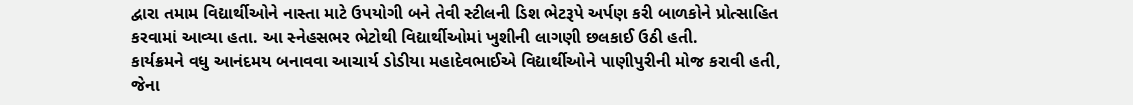દ્વારા તમામ વિદ્યાર્થીઓને નાસ્તા માટે ઉપયોગી બને તેવી સ્ટીલની ડિશ ભેટરૂપે અર્પણ કરી બાળકોને પ્રોત્સાહિત કરવામાં આવ્યા હતા. આ સ્નેહસભર ભેટોથી વિદ્યાર્થીઓમાં ખુશીની લાગણી છલકાઈ ઉઠી હતી.
કાર્યક્રમને વધુ આનંદમય બનાવવા આચાર્ય ડોડીયા મહાદેવભાઈએ વિદ્યાર્થીઓને પાણીપુરીની મોજ કરાવી હતી, જેના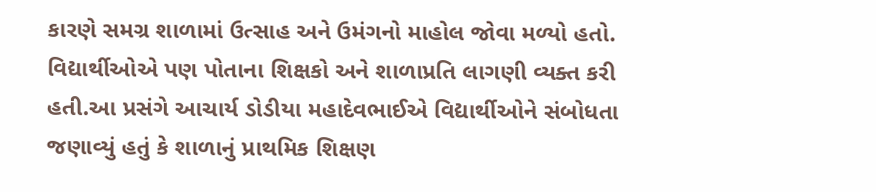કારણે સમગ્ર શાળામાં ઉત્સાહ અને ઉમંગનો માહોલ જોવા મળ્યો હતો. વિદ્યાર્થીઓએ પણ પોતાના શિક્ષકો અને શાળાપ્રતિ લાગણી વ્યક્ત કરી હતી.આ પ્રસંગે આચાર્ય ડોડીયા મહાદેવભાઈએ વિદ્યાર્થીઓને સંબોધતા જણાવ્યું હતું કે શાળાનું પ્રાથમિક શિક્ષણ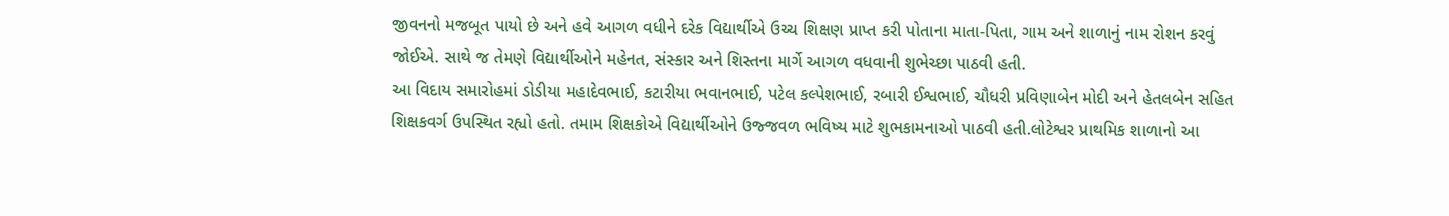જીવનનો મજબૂત પાયો છે અને હવે આગળ વધીને દરેક વિદ્યાર્થીએ ઉચ્ચ શિક્ષણ પ્રાપ્ત કરી પોતાના માતા-પિતા, ગામ અને શાળાનું નામ રોશન કરવું જોઈએ. સાથે જ તેમણે વિદ્યાર્થીઓને મહેનત, સંસ્કાર અને શિસ્તના માર્ગે આગળ વધવાની શુભેચ્છા પાઠવી હતી.
આ વિદાય સમારોહમાં ડોડીયા મહાદેવભાઈ, કટારીયા ભવાનભાઈ, પટેલ કલ્પેશભાઈ, રબારી ઈશ્વભાઈ, ચૌધરી પ્રવિણાબેન મોદી અને હેતલબેન સહિત શિક્ષકવર્ગ ઉપસ્થિત રહ્યો હતો. તમામ શિક્ષકોએ વિદ્યાર્થીઓને ઉજ્જવળ ભવિષ્ય માટે શુભકામનાઓ પાઠવી હતી.લોટેશ્વર પ્રાથમિક શાળાનો આ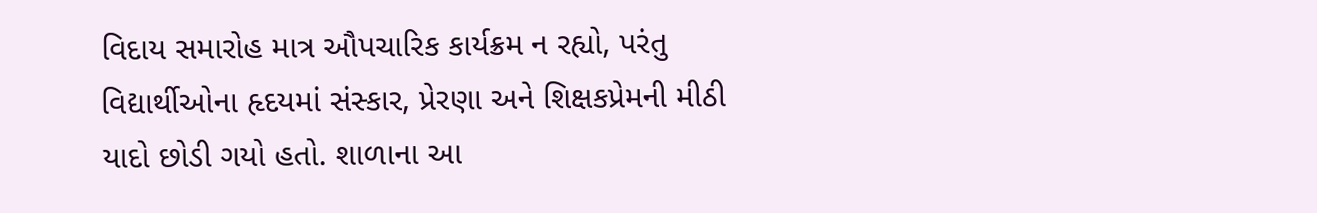વિદાય સમારોહ માત્ર ઔપચારિક કાર્યક્રમ ન રહ્યો, પરંતુ વિદ્યાર્થીઓના હૃદયમાં સંસ્કાર, પ્રેરણા અને શિક્ષકપ્રેમની મીઠી યાદો છોડી ગયો હતો. શાળાના આ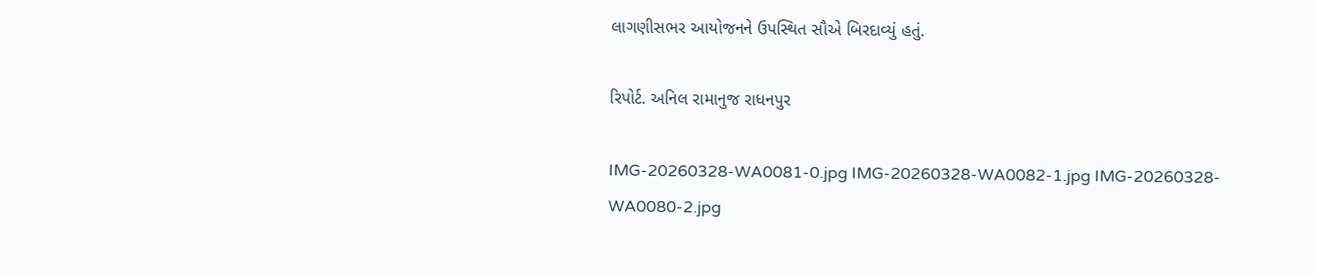લાગણીસભર આયોજનને ઉપસ્થિત સૌએ બિરદાવ્યું હતું.

રિપોર્ટ. અનિલ રામાનુજ રાધનપુર

IMG-20260328-WA0081-0.jpg IMG-20260328-WA0082-1.jpg IMG-20260328-WA0080-2.jpg